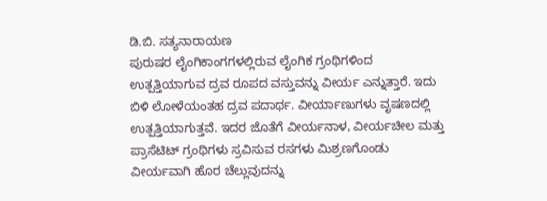ಡಿ.ಬಿ. ಸತ್ಯನಾರಾಯಣ
ಪುರುಷರ ಲೈಂಗಿಕಾಂಗಗಳಲ್ಲಿರುವ ಲೈಂಗಿಕ ಗ್ರಂಥಿಗಳಿಂದ ಉತ್ಪತ್ತಿಯಾಗುವ ದ್ರವ ರೂಪದ ವಸ್ತುವನ್ನು ವೀರ್ಯ ಎನ್ನುತ್ತಾರೆ. ಇದು ಬಿಳಿ ಲೋಳೆಯಂತಹ ದ್ರವ ಪದಾರ್ಥ. ವೀರ್ಯಾಣುಗಳು ವೃಷಣದಲ್ಲಿ ಉತ್ಪತ್ತಿಯಾಗುತ್ತವೆ. ಇದರ ಜೊತೆಗೆ ವೀರ್ಯನಾಳ, ವೀರ್ಯಚೀಲ ಮತ್ತು ಪ್ರಾಸೆಟಿಟ್ ಗ್ರಂಥಿಗಳು ಸ್ರವಿಸುವ ರಸಗಳು ಮಿಶ್ರಣಗೊಂಡು ವೀರ್ಯವಾಗಿ ಹೊರ ಚೆಲ್ಲುವುದನ್ನು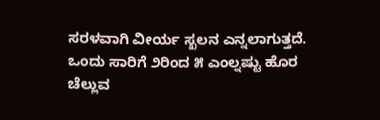ಸರಳವಾಗಿ ವೀರ್ಯ ಸ್ಖಲನ ಎನ್ನಲಾಗುತ್ತದೆ.
ಒಂದು ಸಾರಿಗೆ ೨ರಿಂದ ೫ ಎಂಲ್ನಷ್ಟು ಹೊರ ಚೆಲ್ಲುವ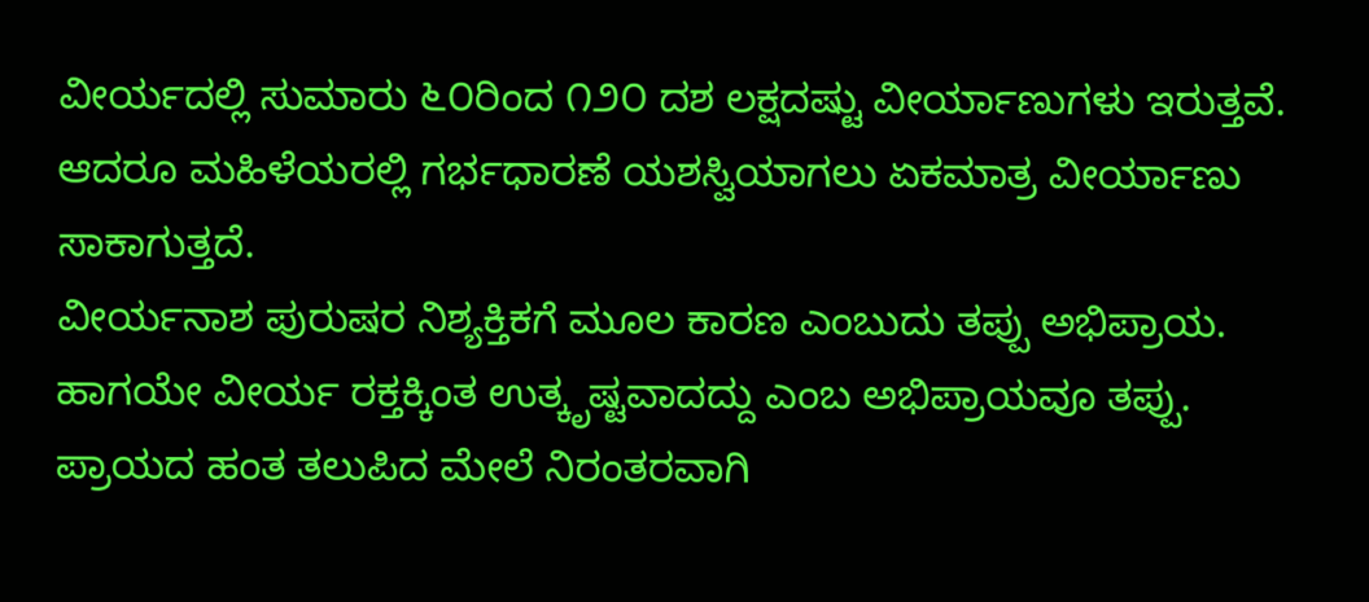ವೀರ್ಯದಲ್ಲಿ ಸುಮಾರು ೬೦ರಿಂದ ೧೨೦ ದಶ ಲಕ್ಷದಷ್ಟು ವೀರ್ಯಾಣುಗಳು ಇರುತ್ತವೆ. ಆದರೂ ಮಹಿಳೆಯರಲ್ಲಿ ಗರ್ಭಧಾರಣೆ ಯಶಸ್ವಿಯಾಗಲು ಏಕಮಾತ್ರ ವೀರ್ಯಾಣು ಸಾಕಾಗುತ್ತದೆ.
ವೀರ್ಯನಾಶ ಪುರುಷರ ನಿಶ್ಯಕ್ತಿಕಗೆ ಮೂಲ ಕಾರಣ ಎಂಬುದು ತಪ್ಪು ಅಭಿಪ್ರಾಯ. ಹಾಗಯೇ ವೀರ್ಯ ರಕ್ತಕ್ಕಿಂತ ಉತ್ಕೃಷ್ಟವಾದದ್ದು ಎಂಬ ಅಭಿಪ್ರಾಯವೂ ತಪ್ಪು. ಪ್ರಾಯದ ಹಂತ ತಲುಪಿದ ಮೇಲೆ ನಿರಂತರವಾಗಿ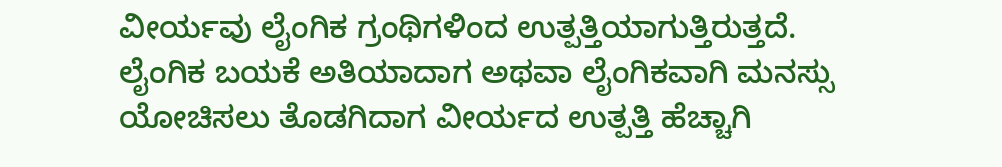ವೀರ್ಯವು ಲೈಂಗಿಕ ಗ್ರಂಥಿಗಳಿಂದ ಉತ್ಪತ್ತಿಯಾಗುತ್ತಿರುತ್ತದೆ. ಲೈಂಗಿಕ ಬಯಕೆ ಅತಿಯಾದಾಗ ಅಥವಾ ಲೈಂಗಿಕವಾಗಿ ಮನಸ್ಸು ಯೋಚಿಸಲು ತೊಡಗಿದಾಗ ವೀರ್ಯದ ಉತ್ಪತ್ತಿ ಹೆಚ್ಚಾಗಿ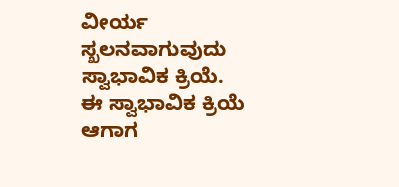ವೀರ್ಯ ಸ್ಖಲನವಾಗುವುದು ಸ್ವಾಭಾವಿಕ ಕ್ರಿಯೆ. ಈ ಸ್ವಾಭಾವಿಕ ಕ್ರಿಯೆ ಆಗಾಗ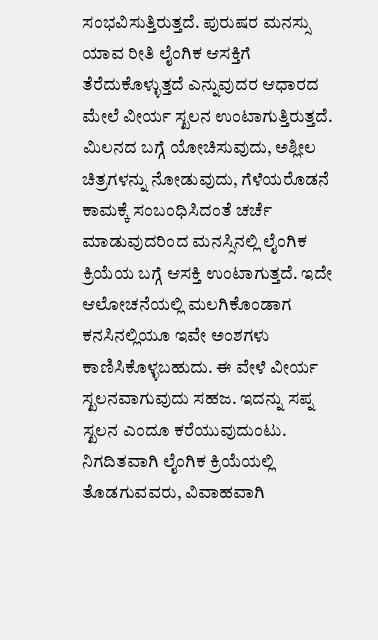ಸಂಭವಿಸುತ್ತಿರುತ್ತದೆ. ಪುರುಷರ ಮನಸ್ಸು ಯಾವ ರೀತಿ ಲೈಂಗಿಕ ಆಸಕ್ತಿಗೆ ತೆರೆದುಕೊಳ್ಳುತ್ತದೆ ಎನ್ನುವುದರ ಆಧಾರದ ಮೇಲೆ ವೀರ್ಯ ಸ್ಖಲನ ಉಂಟಾಗುತ್ತಿರುತ್ತದೆ.
ಮಿಲನದ ಬಗ್ಗೆ ಯೋಚಿಸುವುದು, ಅಶ್ಲೀಲ ಚಿತ್ರಗಳನ್ನು ನೋಡುವುದು, ಗೆಳೆಯರೊಡನೆ ಕಾಮಕ್ಕೆ ಸಂಬಂಧಿಸಿದಂತೆ ಚರ್ಚೆ ಮಾಡುವುದರಿಂದ ಮನಸ್ಸಿನಲ್ಲಿ ಲೈಂಗಿಕ ಕ್ರಿಯೆಯ ಬಗ್ಗೆ ಆಸಕ್ತಿ ಉಂಟಾಗುತ್ತದೆ. ಇದೇ ಆಲೋಚನೆಯಲ್ಲಿ ಮಲಗಿಕೊಂಡಾಗ ಕನಸಿನಲ್ಲಿಯೂ ಇವೇ ಅಂಶಗಳು ಕಾಣಿಸಿಕೊಳ್ಳಬಹುದು. ಈ ವೇಳೆ ವೀರ್ಯ ಸ್ಖಲನವಾಗುವುದು ಸಹಜ. ಇದನ್ನು ಸಪ್ನ ಸ್ಖಲನ ಎಂದೂ ಕರೆಯುವುದುಂಟು.
ನಿಗದಿತವಾಗಿ ಲೈಂಗಿಕ ಕ್ರಿಯೆಯಲ್ಲಿ ತೊಡಗುವವರು, ವಿವಾಹವಾಗಿ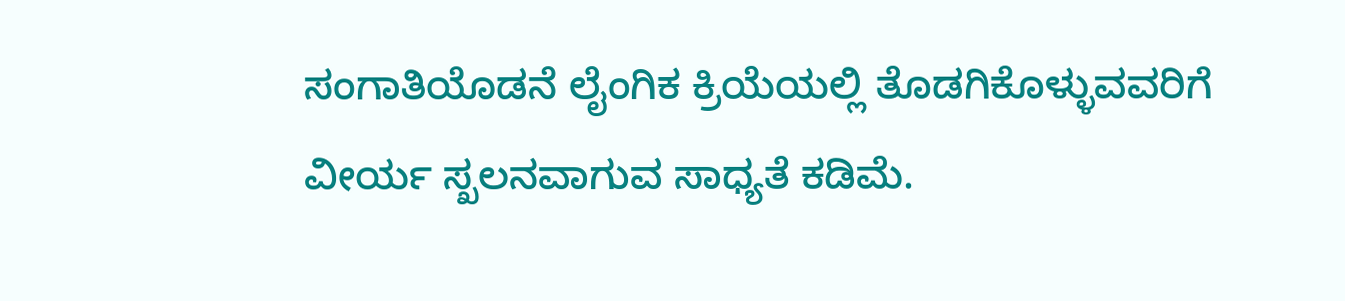ಸಂಗಾತಿಯೊಡನೆ ಲೈಂಗಿಕ ಕ್ರಿಯೆಯಲ್ಲಿ ತೊಡಗಿಕೊಳ್ಳುವವರಿಗೆ ವೀರ್ಯ ಸ್ಖಲನವಾಗುವ ಸಾಧ್ಯತೆ ಕಡಿಮೆ.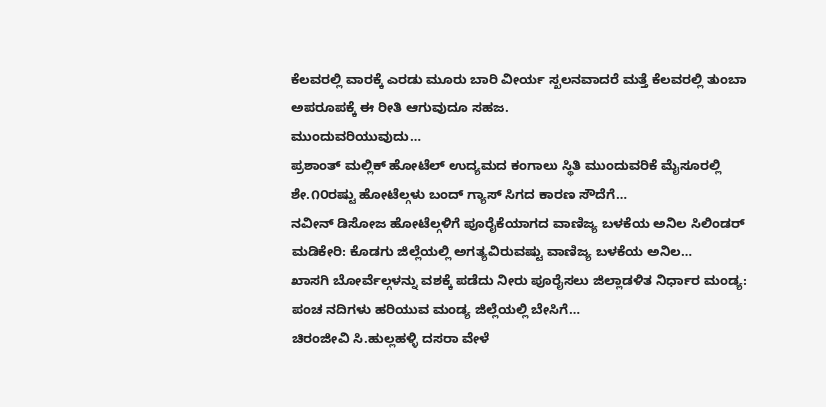ಕೆಲವರಲ್ಲಿ ವಾರಕ್ಕೆ ಎರಡು ಮೂರು ಬಾರಿ ವೀರ್ಯ ಸ್ಖಲನವಾದರೆ ಮತ್ತೆ ಕೆಲವರಲ್ಲಿ ತುಂಬಾ ಅಪರೂಪಕ್ಕೆ ಈ ರೀತಿ ಆಗುವುದೂ ಸಹಜ.
ಮುಂದುವರಿಯುವುದು…
ಪ್ರಶಾಂತ್ ಮಲ್ಲಿಕ್ ಹೋಟೆಲ್ ಉದ್ಯಮದ ಕಂಗಾಲು ಸ್ಥಿತಿ ಮುಂದುವರಿಕೆ ಮೈಸೂರಲ್ಲಿ ಶೇ.೧೦ರಷ್ಟು ಹೋಟೆಲ್ಗಳು ಬಂದ್ ಗ್ಯಾಸ್ ಸಿಗದ ಕಾರಣ ಸೌದೆಗೆ…
ನವೀನ್ ಡಿಸೋಜ ಹೋಟೆಲ್ಗಳಿಗೆ ಪೂರೈಕೆಯಾಗದ ವಾಣಿಜ್ಯ ಬಳಕೆಯ ಅನಿಲ ಸಿಲಿಂಡರ್ ಮಡಿಕೇರಿ: ಕೊಡಗು ಜಿಲ್ಲೆಯಲ್ಲಿ ಅಗತ್ಯವಿರುವಷ್ಟು ವಾಣಿಜ್ಯ ಬಳಕೆಯ ಅನಿಲ…
ಖಾಸಗಿ ಬೋರ್ವೆಲ್ಗಳನ್ನು ವಶಕ್ಕೆ ಪಡೆದು ನೀರು ಪೂರೈಸಲು ಜಿಲ್ಲಾಡಳಿತ ನಿರ್ಧಾರ ಮಂಡ್ಯ: ಪಂಚ ನದಿಗಳು ಹರಿಯುವ ಮಂಡ್ಯ ಜಿಲ್ಲೆಯಲ್ಲಿ ಬೇಸಿಗೆ…
ಚಿರಂಜೀವಿ ಸಿ.ಹುಲ್ಲಹಳ್ಳಿ ದಸರಾ ವೇಳೆ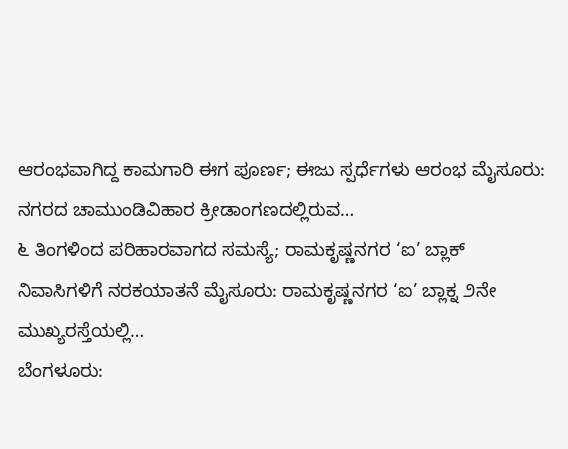ಆರಂಭವಾಗಿದ್ದ ಕಾಮಗಾರಿ ಈಗ ಪೂರ್ಣ; ಈಜು ಸ್ಪರ್ಧೆಗಳು ಆರಂಭ ಮೈಸೂರು: ನಗರದ ಚಾಮುಂಡಿವಿಹಾರ ಕ್ರೀಡಾಂಗಣದಲ್ಲಿರುವ…
೬ ತಿಂಗಳಿಂದ ಪರಿಹಾರವಾಗದ ಸಮಸ್ಯೆ; ರಾಮಕೃಷ್ಣನಗರ ‘ಐ’ ಬ್ಲಾಕ್ ನಿವಾಸಿಗಳಿಗೆ ನರಕಯಾತನೆ ಮೈಸೂರು: ರಾಮಕೃಷ್ಣನಗರ ‘ಐ’ ಬ್ಲಾಕ್ನ ೨ನೇ ಮುಖ್ಯರಸ್ತೆಯಲ್ಲಿ…
ಬೆಂಗಳೂರು: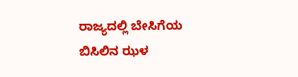ರಾಜ್ಯದಲ್ಲಿ ಬೇಸಿಗೆಯ ಬಿಸಿಲಿನ ಝಳ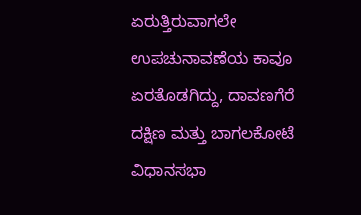ಏರುತ್ತಿರುವಾಗಲೇ ಉಪಚುನಾವಣೆಯ ಕಾವೂ ಏರತೊಡಗಿದ್ದು, ದಾವಣಗೆರೆ ದಕ್ಷಿಣ ಮತ್ತು ಬಾಗಲಕೋಟೆ ವಿಧಾನಸಭಾ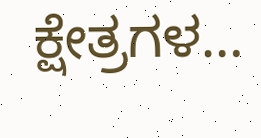ಕ್ಷೇತ್ರಗಳ…